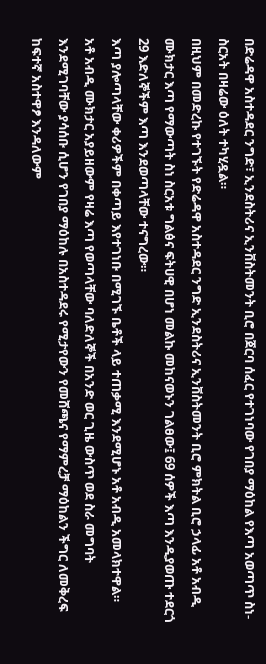በድሬዳዋ አስተዳደር ንግድ፣ ኢንደስትሪና ኢንቨስትመንት ቢሮ በጀርባ ሰፈር የተገነባው የገበያ ማዕከል የእጣ አወጣጥ ስነ-ስርአት በዛሬው ዕለት ተካሂዷል።
በዚህም በመድረኩ የተገኙት የድሬዳዋ አስተዳደር ንግድ ኢንደስትሪና ኢንቨስትመንት ቢሮ ምክትል ቢሮ ኃላፊ አቶ አብዲ ሙክታር እጣ የማውጣት ስነ ስርአቱ ግልፅና ፍትሀዊ በሆነ መልኩ መከናወኑን ገልፀው፤ 69 ሰዎች እጣ እንዲያወጡ ተደርጎ 29 እድለኞችም እጣ እንደወጣላቸው ተናግረው።
እጣ ያሎጣላቸው ቀሪዎችም በቀጣይ እየተገነቡ በሚገኙ ቤቶች ላይ ተጠቃሚ እንደሚሆኑ አቶ አብዲ አመላክተዋል።
አቶ አብዲ ሙክታር አያይዘውም የዛሬ እጣ የወጣላቸው ባለድለኞች በአንድ ወር ጊዜ ውስጥ ወደ ስራ መግባት እንደሚገባቸው ያሳሰቡ ሲሆን የገበያ ማዕከሉ በአስተዳደሩ የሚታየውን የመሸጫና የማምረቻ ማዕከልን ችግር ለመቅረፍ ከፍተኛ አስተዋፆ እንዳለውም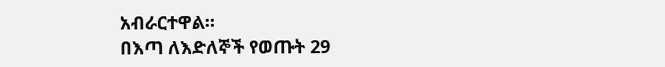አብራርተዋል።
በእጣ ለእድለኞች የወጡት 29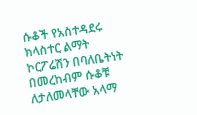ሱቆች የአስተዳደሩ ክላስተር ልማት ኮርፖሬሽን በባለቤትነት በመረከብም ሱቆቹ ለታለመላቸው አላማ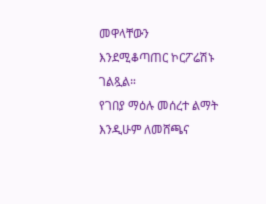መዋላቸውን እንደሚቆጣጠር ኮርፖሬሽኑ ገልጿል።
የገበያ ማዕሉ መሰረተ ልማት እንዲሁም ለመሸጫና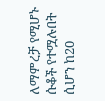ለማምረቻ የሚሆኑ ሱቆች የተሟሉበት ሲሆን ከ20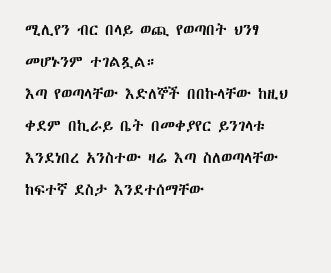ሚሊየን ብር በላይ ወጪ የወጣበት ህንፃ መሆኑንም ተገልጿል።
እጣ የወጣላቸው እድለኞች በበኩላቸው ከዚህ ቀደም በኪራይ ቤት በመቀያየር ይንገላቱ እንደነበረ አንስተው ዛሬ እጣ ስለወጣላቸው ከፍተኛ ደስታ እንደተሰማቸው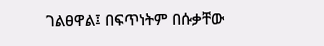ገልፀዋል፤ በፍጥነትም በሱቃቸው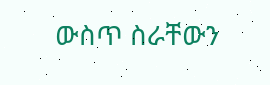ውስጥ ስራቸውን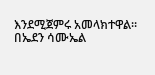እንደሚጀምሩ አመላክተዋል።
በኤደን ሳሙኤል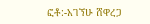ፎቶ:-አገኘሁ ሸዋረጋ